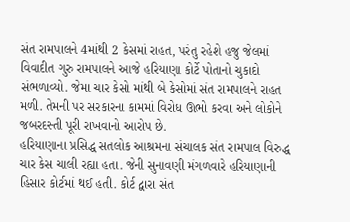સંત રામપાલને 4માંથી 2 કેસમાં રાહત, પરંતુ રહેશે હજુ જેલમાં
વિવાદીત ગુરુ રામપાલને આજે હરિયાણા કોર્ટે પોતાનો ચુકાદો સંભળાવ્યો. જેમા ચાર કેસો માંથી બે કેસોમાં સંત રામપાલને રાહત મળી. તેમની પર સરકારના કામમાં વિરોધ ઊભો કરવા અને લોકોને જબરદસ્તી પૂરી રાખવાનો આરોપ છે.
હરિયાણાના પ્રસિદ્ધ સતલોક આશ્રમના સંચાલક સંત રામપાલ વિરુદ્ધ ચાર કેસ ચાલી રહ્યા હતા. જેની સુનાવણી મંગળવારે હરિયાણાની હિસાર કોર્ટમાં થઈ હતી. કોર્ટ દ્વારા સંત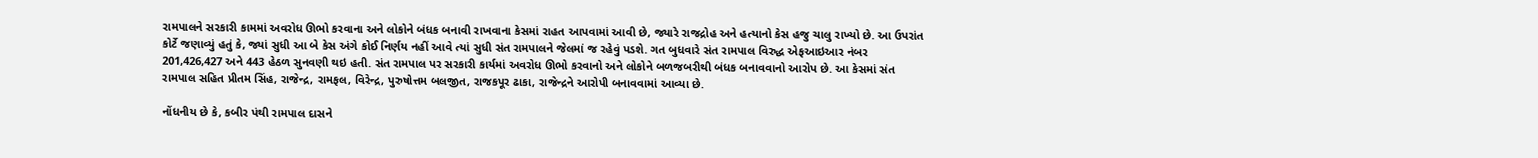રામપાલને સરકારી કામમાં અવરોધ ઊભો કરવાના અને લોકોને બંધક બનાવી રાખવાના કેસમાં રાહત આપવામાં આવી છે, જ્યારે રાજદ્રોહ અને હત્યાનો કેસ હજુ ચાલુ રાખ્યો છે. આ ઉપરાંત કોર્ટે જણાવ્યું હતું કે, જ્યાં સુધી આ બે કેસ અંગે કોઈ નિર્ણય નહીં આવે ત્યાં સુધી સંત રામપાલને જેલમાં જ રહેવું પડશે. ગત બુધવારે સંત રામપાલ વિરુદ્ધ એફઆઇઆર નંબર 201,426,427 અને 443 હેઠળ સુનવણી થઇ હતી. સંત રામપાલ પર સરકારી કાર્યમાં અવરોધ ઊભો કરવાનો અને લોકોને બળજબરીથી બંધક બનાવવાનો આરોપ છે. આ કેસમાં સંત રામપાલ સહિત પ્રીતમ સિંહ, રાજેન્દ્ર, રામફલ, વિરેન્દ્ર, પુરુષોત્તમ બલજીત, રાજકપૂર ઢાકા, રાજેન્દ્રને આરોપી બનાવવામાં આવ્યા છે.

નોંધનીય છે કે, કબીર પંથી રામપાલ દાસને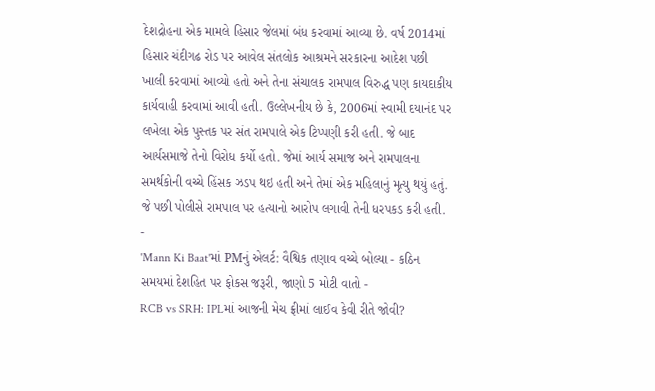દેશદ્રોહના એક મામલે હિસાર જેલમાં બંધ કરવામાં આવ્યા છે. વર્ષ 2014માં હિસાર ચંદીગઢ રોડ પર આવેલ સંતલોક આશ્રમને સરકારના આદેશ પછી ખાલી કરવામાં આવ્યો હતો અને તેના સંચાલક રામપાલ વિરુદ્ધ પણ કાયદાકીય કાર્યવાહી કરવામાં આવી હતી. ઉલ્લેખનીય છે કે, 2006માં સ્વામી દયાનંદ પર લખેલા એક પુસ્તક પર સંત રામપાલે એક ટિપ્પણી કરી હતી. જે બાદ આર્યસમાજે તેનો વિરોધ કર્યો હતો. જેમાં આર્ય સમાજ અને રામપાલના સમર્થકોની વચ્ચે હિંસક ઝડપ થઇ હતી અને તેમાં એક મહિલાનું મૃત્યુ થયું હતું. જે પછી પોલીસે રામપાલ પર હત્યાનો આરોપ લગાવી તેની ધરપકડ કરી હતી.
-
'Mann Ki Baat'માં PMનું એલર્ટ: વૈશ્વિક તણાવ વચ્ચે બોલ્યા - કઠિન સમયમાં દેશહિત પર ફોકસ જરૂરી, જાણો 5 મોટી વાતો -
RCB vs SRH: IPLમાં આજની મેચ ફ્રીમાં લાઈવ કેવી રીતે જોવી?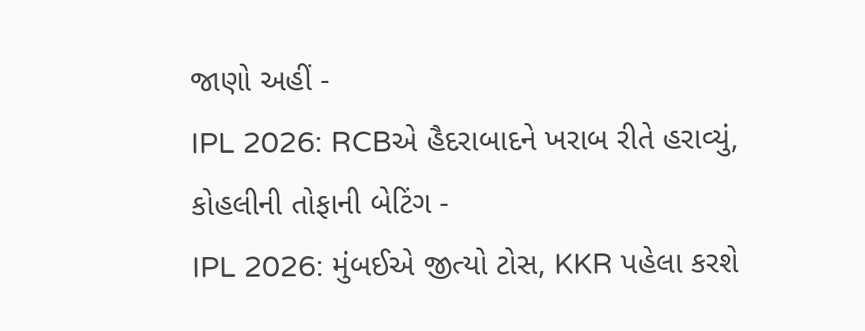જાણો અહીં -
IPL 2026: RCBએ હૈદરાબાદને ખરાબ રીતે હરાવ્યું, કોહલીની તોફાની બેટિંગ -
IPL 2026: મુંબઈએ જીત્યો ટોસ, KKR પહેલા કરશે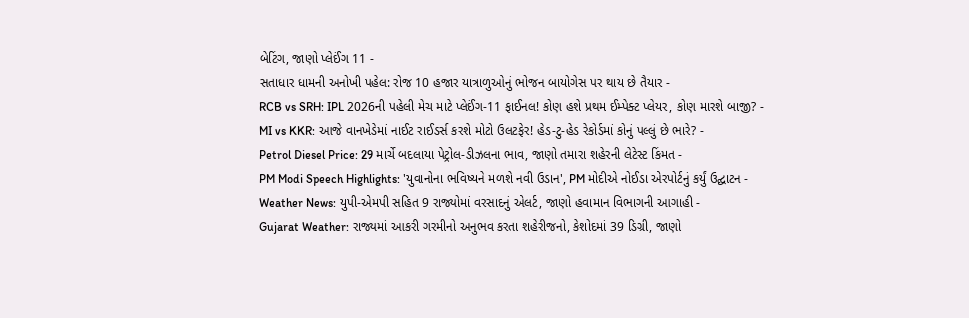બેટિંગ, જાણો પ્લેઈંગ 11 -
સતાધાર ધામની અનોખી પહેલ: રોજ 10 હજાર યાત્રાળુઓનું ભોજન બાયોગેસ પર થાય છે તૈયાર -
RCB vs SRH: IPL 2026ની પહેલી મેચ માટે પ્લેઈંગ-11 ફાઈનલ! કોણ હશે પ્રથમ ઈમ્પેક્ટ પ્લેયર, કોણ મારશે બાજી? -
MI vs KKR: આજે વાનખેડેમાં નાઈટ રાઈડર્સ કરશે મોટો ઉલટફેર! હેડ-ટુ-હેડ રેકોર્ડમાં કોનું પલ્લું છે ભારે? -
Petrol Diesel Price: 29 માર્ચે બદલાયા પેટ્રોલ-ડીઝલના ભાવ, જાણો તમારા શહેરની લેટેસ્ટ કિંમત -
PM Modi Speech Highlights: 'યુવાનોના ભવિષ્યને મળશે નવી ઉડાન', PM મોદીએ નોઈડા એરપોર્ટનું કર્યું ઉદ્ઘાટન -
Weather News: યુપી-એમપી સહિત 9 રાજ્યોમાં વરસાદનું એલર્ટ, જાણો હવામાન વિભાગની આગાહી -
Gujarat Weather: રાજ્યમાં આકરી ગરમીનો અનુભવ કરતા શહેરીજનો, કેશોદમાં 39 ડિગ્રી, જાણો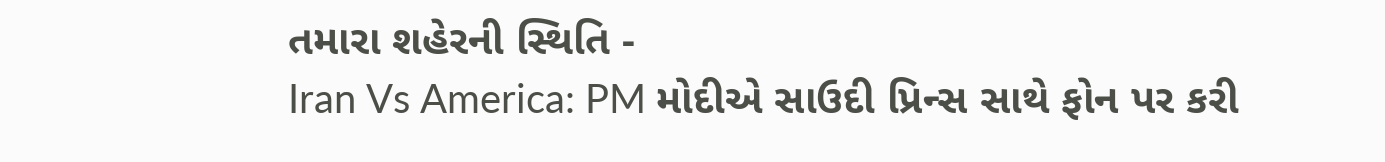તમારા શહેરની સ્થિતિ -
Iran Vs America: PM મોદીએ સાઉદી પ્રિન્સ સાથે ફોન પર કરી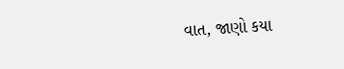વાત, જાણો કયા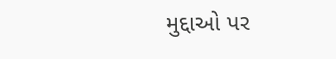મુદ્દાઓ પર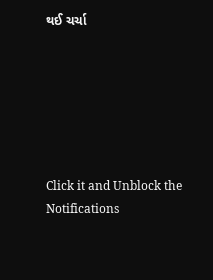થઈ ચર્ચા






Click it and Unblock the Notifications